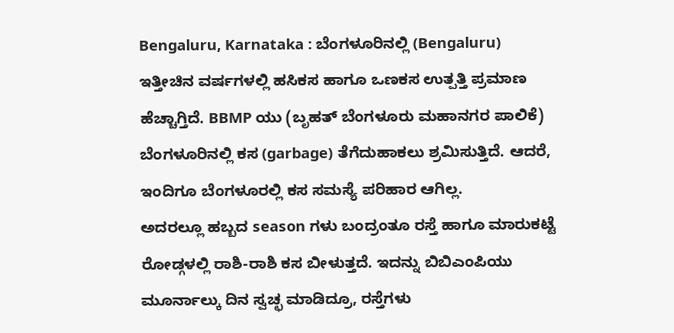Bengaluru, Karnataka : ಬೆಂಗಳೂರಿನಲ್ಲಿ (Bengaluru) ಇತ್ತೀಚಿನ ವರ್ಷಗಳಲ್ಲಿ ಹಸಿಕಸ ಹಾಗೂ ಒಣಕಸ ಉತ್ಪತ್ತಿ ಪ್ರಮಾಣ ಹೆಚ್ಚಾಗ್ತಿದೆ. BBMP ಯು (ಬೃಹತ್ ಬೆಂಗಳೂರು ಮಹಾನಗರ ಪಾಲಿಕೆ) ಬೆಂಗಳೂರಿನಲ್ಲಿ ಕಸ (garbage) ತೆಗೆದುಹಾಕಲು ಶ್ರಮಿಸುತ್ತಿದೆ. ಆದರೆ, ಇಂದಿಗೂ ಬೆಂಗಳೂರಲ್ಲಿ ಕಸ ಸಮಸ್ಯೆ ಪರಿಹಾರ ಆಗಿಲ್ಲ.
ಅದರಲ್ಲೂ ಹಬ್ಬದ season ಗಳು ಬಂದ್ರಂತೂ ರಸ್ತೆ ಹಾಗೂ ಮಾರುಕಟ್ಟೆ ರೋಡ್ಗಳಲ್ಲಿ ರಾಶಿ-ರಾಶಿ ಕಸ ಬೀಳುತ್ತದೆ. ಇದನ್ನು ಬಿಬಿಎಂಪಿಯು ಮೂರ್ನಾಲ್ಕು ದಿನ ಸ್ವಚ್ಛ ಮಾಡಿದ್ರೂ, ರಸ್ತೆಗಳು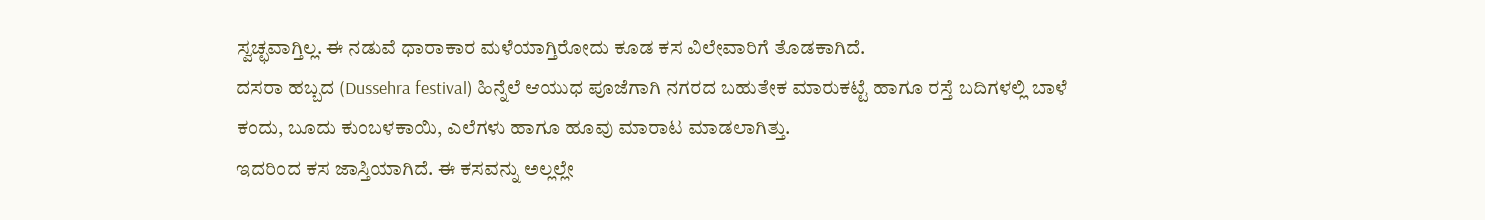ಸ್ವಚ್ಛವಾಗ್ತಿಲ್ಲ. ಈ ನಡುವೆ ಧಾರಾಕಾರ ಮಳೆಯಾಗ್ತಿರೋದು ಕೂಡ ಕಸ ವಿಲೇವಾರಿಗೆ ತೊಡಕಾಗಿದೆ.
ದಸರಾ ಹಬ್ಬದ (Dussehra festival) ಹಿನ್ನೆಲೆ ಆಯುಧ ಪೂಜೆಗಾಗಿ ನಗರದ ಬಹುತೇಕ ಮಾರುಕಟ್ಟೆ ಹಾಗೂ ರಸ್ತೆ ಬದಿಗಳಲ್ಲಿ ಬಾಳೆ ಕಂದು, ಬೂದು ಕುಂಬಳಕಾಯಿ, ಎಲೆಗಳು ಹಾಗೂ ಹೂವು ಮಾರಾಟ ಮಾಡಲಾಗಿತ್ತು.
ಇದರಿಂದ ಕಸ ಜಾಸ್ತಿಯಾಗಿದೆ. ಈ ಕಸವನ್ನು ಅಲ್ಲಲ್ಲೇ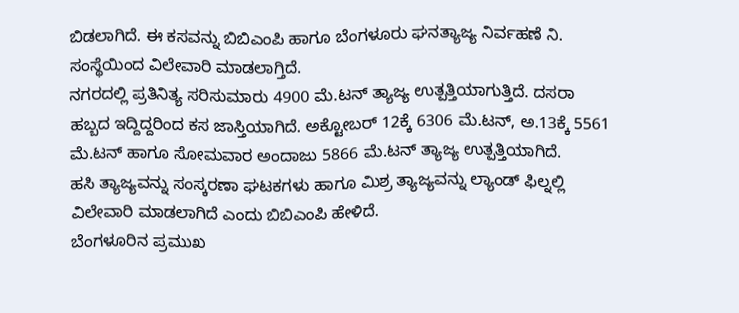ಬಿಡಲಾಗಿದೆ. ಈ ಕಸವನ್ನು ಬಿಬಿಎಂಪಿ ಹಾಗೂ ಬೆಂಗಳೂರು ಘನತ್ಯಾಜ್ಯ ನಿರ್ವಹಣೆ ನಿ. ಸಂಸ್ಥೆಯಿಂದ ವಿಲೇವಾರಿ ಮಾಡಲಾಗ್ತಿದೆ.
ನಗರದಲ್ಲಿ ಪ್ರತಿನಿತ್ಯ ಸರಿಸುಮಾರು 4900 ಮೆ.ಟನ್ ತ್ಯಾಜ್ಯ ಉತ್ಪತ್ತಿಯಾಗುತ್ತಿದೆ. ದಸರಾ ಹಬ್ಬದ ಇದ್ದಿದ್ದರಿಂದ ಕಸ ಜಾಸ್ತಿಯಾಗಿದೆ. ಅಕ್ಟೋಬರ್ 12ಕ್ಕೆ 6306 ಮೆ.ಟನ್, ಅ.13ಕ್ಕೆ 5561 ಮೆ.ಟನ್ ಹಾಗೂ ಸೋಮವಾರ ಅಂದಾಜು 5866 ಮೆ.ಟನ್ ತ್ಯಾಜ್ಯ ಉತ್ಪತ್ತಿಯಾಗಿದೆ.
ಹಸಿ ತ್ಯಾಜ್ಯವನ್ನು ಸಂಸ್ಕರಣಾ ಘಟಕಗಳು ಹಾಗೂ ಮಿಶ್ರ ತ್ಯಾಜ್ಯವನ್ನು ಲ್ಯಾಂಡ್ ಫಿಲ್ನಲ್ಲಿ ವಿಲೇವಾರಿ ಮಾಡಲಾಗಿದೆ ಎಂದು ಬಿಬಿಎಂಪಿ ಹೇಳಿದೆ.
ಬೆಂಗಳೂರಿನ ಪ್ರಮುಖ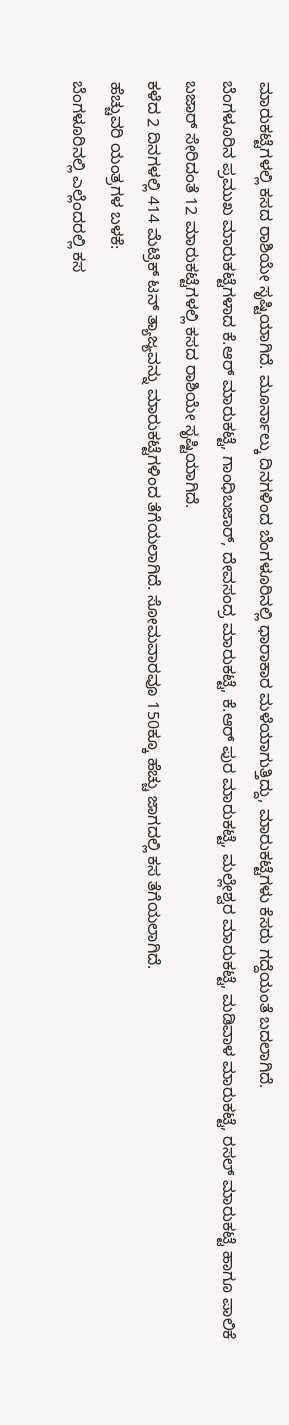ಮಾರುಕಟ್ಟೆಗಳಲ್ಲಿ ಕಸದ ರಾಶಿಯೇ ಸೃಷ್ಟಿಯಾಗಿದೆ. ಮೂರ್ನಾಲ್ಕು ದಿನಗಳಿಂದ ಬೆಂಗಳೂರಿನಲ್ಲಿ ಧಾರಾಕಾರ ಮಳೆಯಾಗುತ್ತಿದ್ದು, ಮಾರುಕಟ್ಟೆಗಳು ಕೆಸರು ಗದ್ದೆಯಂತೆ ಬದಲಾಗಿದೆ.
ಬೆಂಗಳೂರಿನ ಪ್ರಮುಖ ಮಾರುಕಟ್ಟೆಗಳಾದ ಕೆ.ಆರ್ ಮಾರುಕಟ್ಟೆ, ಗಾಂಧಿಬಜಾರ್, ದೇವಸಂದ್ರ ಮಾರುಕಟ್ಟೆ, ಕೆ.ಆರ್ ಪುರ ಮಾರುಕಟ್ಟೆ, ಮಲ್ಲೇಶ್ವರ ಮಾರುಕಟ್ಟೆ, ಮಡಿವಾಳ ಮಾರುಕಟ್ಟೆ, ರಸಲ್ ಮಾರುಕಟ್ಟೆ ಹಾಗೂ ಪಾಲಿಕೆ ಬಜಾರ್ ಸೇರಿದಂತೆ 12 ಮಾರುಕಟ್ಟೆಗಳಲ್ಲಿ ಕಸದ ರಾಶಿಯೇ ಸೃಷ್ಟಿಯಾಗಿದೆ.
ಕಳೆದ 2 ದಿನಗಳಲ್ಲಿ 414 ಮೆಟ್ರಿಕ್ ಟನ್ ತ್ಯಾಜ್ಯವನ್ನು ಮಾರುಕಟ್ಟೆಗಳಿಂದ ತೆಗೆಯಲಾಗಿದೆ. ಸೋಮವಾರವೂ 150ಕ್ಕೂ ಹೆಚ್ಚು ಜಾಗದಲ್ಲಿ ಕಸ ತೆಗೆಯಲಾಗಿದೆ.
ಹೆಚ್ಚುವರಿ ಯಂತ್ರಗಳ ಬಳಕೆ:
ಬೆಂಗಳೂರಿನಲ್ಲಿ ಎಲ್ಲೆಂದರಲ್ಲಿ ಕಸ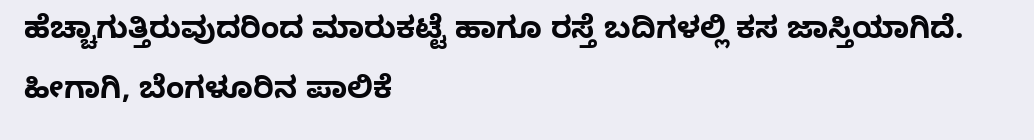ಹೆಚ್ಚಾಗುತ್ತಿರುವುದರಿಂದ ಮಾರುಕಟ್ಟೆ ಹಾಗೂ ರಸ್ತೆ ಬದಿಗಳಲ್ಲಿ ಕಸ ಜಾಸ್ತಿಯಾಗಿದೆ.
ಹೀಗಾಗಿ, ಬೆಂಗಳೂರಿನ ಪಾಲಿಕೆ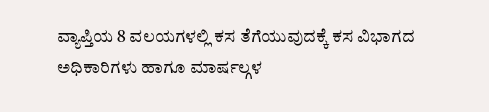ವ್ಯಾಪ್ತಿಯ 8 ವಲಯಗಳಲ್ಲಿ ಕಸ ತೆಗೆಯುವುದಕ್ಕೆ ಕಸ ವಿಭಾಗದ ಅಧಿಕಾರಿಗಳು ಹಾಗೂ ಮಾರ್ಷಲ್ಗಳ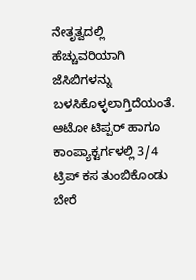ನೇತೃತ್ವದಲ್ಲಿ ಹೆಚ್ಚುವರಿಯಾಗಿ ಜೆಸಿಬಿಗಳನ್ನು ಬಳಸಿಕೊಳ್ಳಲಾಗ್ತಿದೆಯಂತೆ.
ಆಟೋ ಟಿಪ್ಪರ್ ಹಾಗೂ ಕಾಂಪ್ಯಾಕ್ಟರ್ಗಳಲ್ಲಿ 3/4 ಟ್ರಿಪ್ ಕಸ ತುಂಬಿಕೊಂಡು ಬೇರೆ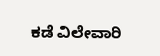ಕಡೆ ವಿಲೇವಾರಿ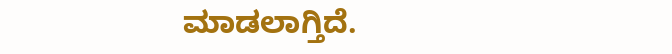ಮಾಡಲಾಗ್ತಿದೆ.